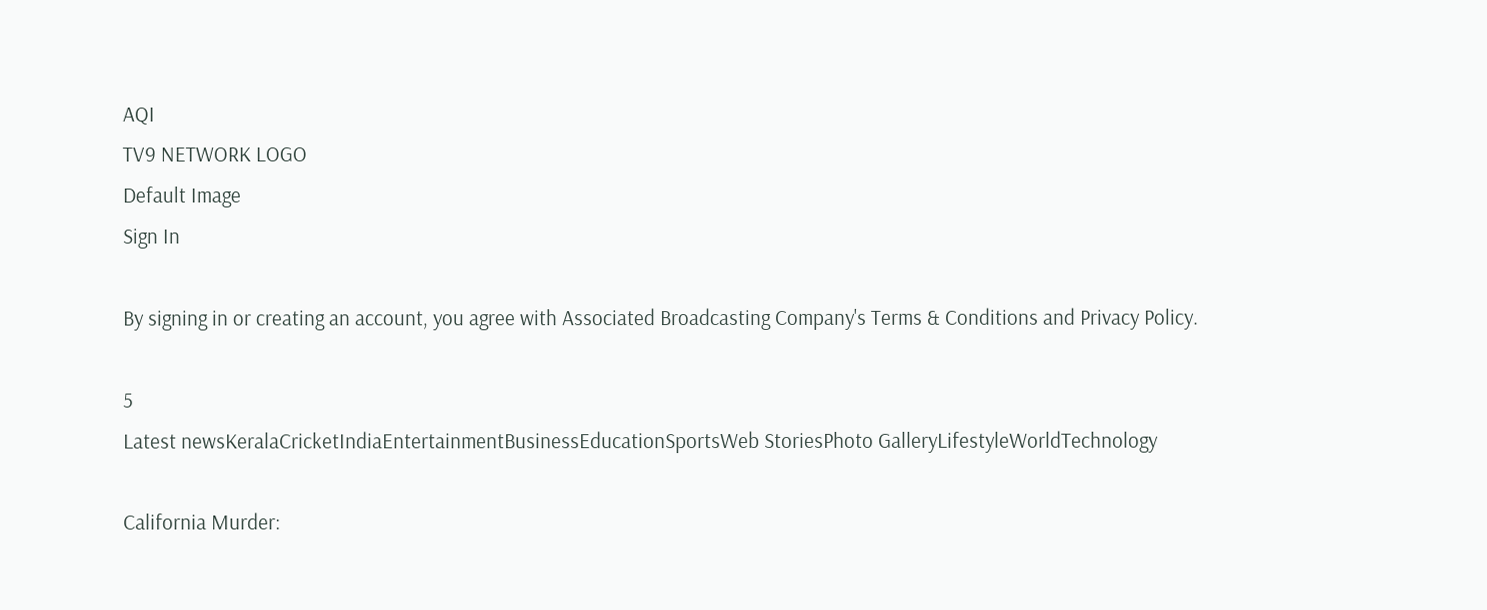AQI
TV9 NETWORK LOGO
Default Image
Sign In

By signing in or creating an account, you agree with Associated Broadcasting Company's Terms & Conditions and Privacy Policy.

5
Latest newsKeralaCricketIndiaEntertainmentBusinessEducationSportsWeb StoriesPhoto GalleryLifestyleWorldTechnology

California Murder: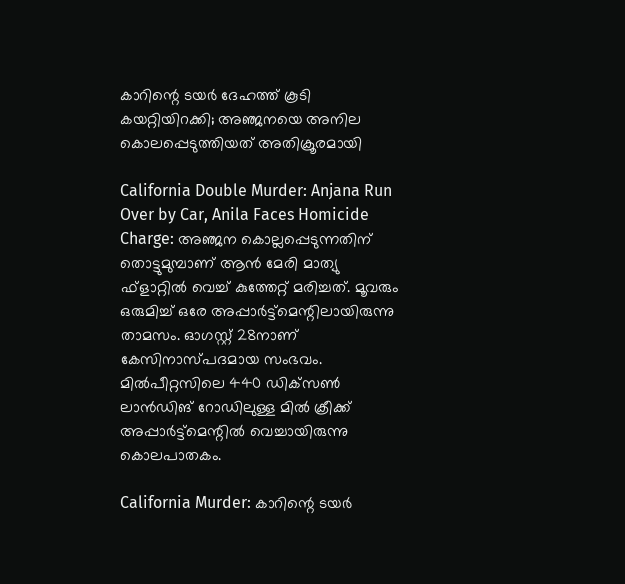കാറിന്റെ ടയര്‍ ദേഹത്ത് കൂടി കയറ്റിയിറക്കി; അഞ്ജനയെ അനില കൊലപ്പെടുത്തിയത് അതിക്രൂരമായി

California Double Murder: Anjana Run Over by Car, Anila Faces Homicide Charge: അഞ്ജന കൊല്ലപ്പെടുന്നതിന് തൊട്ടുമുമ്പാണ് ആന്‍ മേരി മാത്യു ഫ്‌ളാറ്റില്‍ വെച്ച് കുത്തേറ്റ് മരിച്ചത്. മൂവരും ഒരുമിച്ച് ഒരേ അപ്പാര്‍ട്ട്‌മെന്റിലായിരുന്നു താമസം. ഓഗസ്റ്റ് 28നാണ് കേസിനാസ്പദമായ സംഭവം. മില്‍പീറ്റസിലെ 440 ഡിക്‌സണ്‍ ലാന്‍ഡിങ് റോഡിലുള്ള മില്‍ ക്രീക്ക് അപ്പാര്‍ട്ട്‌മെന്റില്‍ വെച്ചായിരുന്നു കൊലപാതകം.

California Murder: കാറിന്റെ ടയര്‍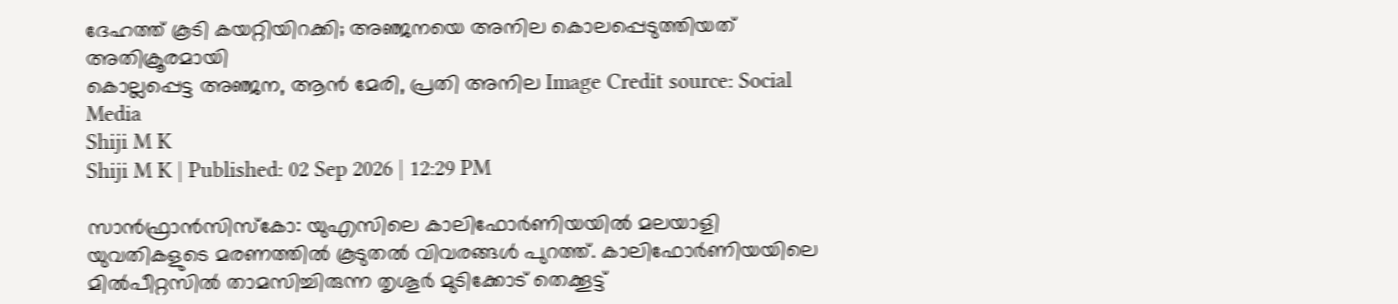ദേഹത്ത് കൂടി കയറ്റിയിറക്കി; അഞ്ജനയെ അനില കൊലപ്പെടുത്തിയത് അതിക്രൂരമായി
കൊല്ലപ്പെട്ട അഞ്ജന, ആന്‍ മേരി, പ്രതി അനില Image Credit source: Social Media
Shiji M K
Shiji M K | Published: 02 Sep 2026 | 12:29 PM

സാന്‍ഫ്രാന്‍സിസ്‌കോ: യുഎസിലെ കാലിഫോര്‍ണിയയില്‍ മലയാളി യുവതികളുടെ മരണത്തില്‍ കൂടുതല്‍ വിവരങ്ങള്‍ പുറത്ത്. കാലിഫോര്‍ണിയയിലെ മില്‍പീറ്റസില്‍ താമസിച്ചിരുന്ന തൃശൂര്‍ മുടിക്കോട് തെക്കൂട്ട്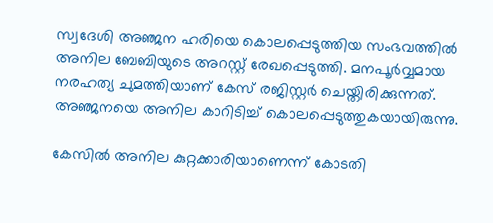സ്വദേശി അഞ്ജന ഹരിയെ കൊലപ്പെടുത്തിയ സംഭവത്തില്‍ അനില ബേബിയുടെ അറസ്റ്റ് രേഖപ്പെടുത്തി. മനപൂര്‍വ്വമായ നരഹത്യ ചുമത്തിയാണ് കേസ് രജിസ്റ്റര്‍ ചെയ്തിരിക്കുന്നത്. അഞ്ജനയെ അനില കാറിടിച്ച് കൊലപ്പെടുത്തുകയായിരുന്നു.

കേസില്‍ അനില കുറ്റക്കാരിയാണെന്ന് കോടതി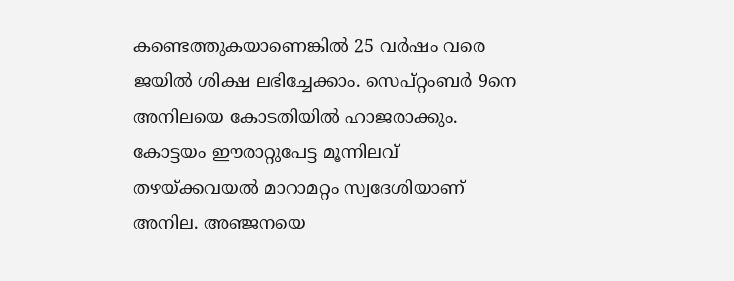കണ്ടെത്തുകയാണെങ്കില്‍ 25 വര്‍ഷം വരെ ജയില്‍ ശിക്ഷ ലഭിച്ചേക്കാം. സെപ്റ്റംബര്‍ 9നെ അനിലയെ കോടതിയില്‍ ഹാജരാക്കും. കോട്ടയം ഈരാറ്റുപേട്ട മൂന്നിലവ് തഴയ്ക്കവയല്‍ മാറാമറ്റം സ്വദേശിയാണ് അനില. അഞ്ജനയെ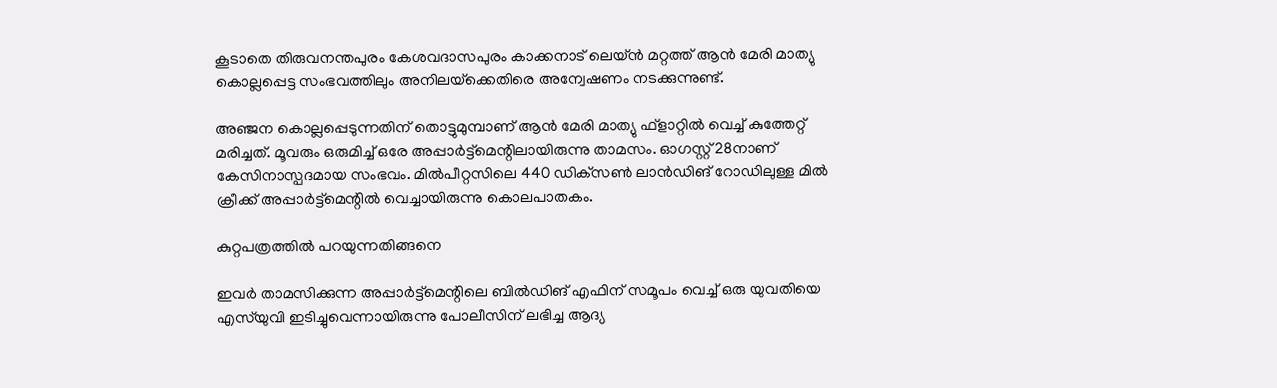കൂടാതെ തിരുവനന്തപുരം കേശവദാസപുരം കാക്കനാട് ലെയ്ന്‍ മറ്റത്ത് ആന്‍ മേരി മാത്യു കൊല്ലപ്പെട്ട സംഭവത്തിലും അനിലയ്‌ക്കെതിരെ അന്വേഷണം നടക്കുന്നുണ്ട്.

അഞ്ജന കൊല്ലപ്പെടുന്നതിന് തൊട്ടുമുമ്പാണ് ആന്‍ മേരി മാത്യു ഫ്‌ളാറ്റില്‍ വെച്ച് കുത്തേറ്റ് മരിച്ചത്. മൂവരും ഒരുമിച്ച് ഒരേ അപ്പാര്‍ട്ട്‌മെന്റിലായിരുന്നു താമസം. ഓഗസ്റ്റ് 28നാണ് കേസിനാസ്പദമായ സംഭവം. മില്‍പീറ്റസിലെ 440 ഡിക്‌സണ്‍ ലാന്‍ഡിങ് റോഡിലുള്ള മില്‍ ക്രീക്ക് അപ്പാര്‍ട്ട്‌മെന്റില്‍ വെച്ചായിരുന്നു കൊലപാതകം.

കുറ്റപത്രത്തില്‍ പറയുന്നതിങ്ങനെ

ഇവര്‍ താമസിക്കുന്ന അപ്പാര്‍ട്ട്‌മെന്റിലെ ബില്‍ഡിങ് എഫിന് സമൂപം വെച്ച് ഒരു യുവതിയെ എസ്‌യുവി ഇടിച്ചുവെന്നായിരുന്നു പോലീസിന് ലഭിച്ച ആദ്യ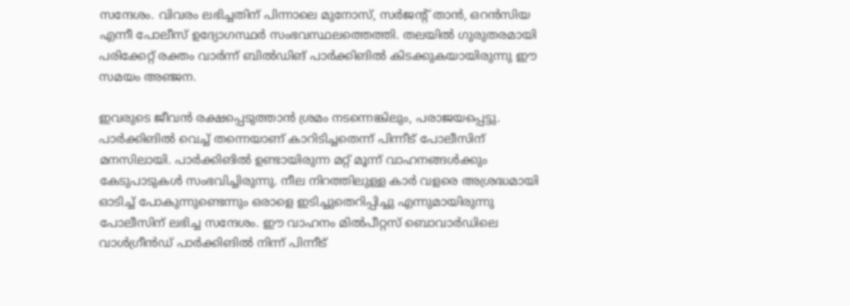സന്ദേശം. വിവരം ലഭിച്ചതിന് പിന്നാലെ മുനോസ്, സര്‍ജന്റ് താന്‍, ഒറന്‍സിയ എന്നീ പോലീസ് ഉദ്യോഗസ്ഥര്‍ സംഭവസ്ഥലത്തെത്തി. തലയില്‍ ഗുരുതരമായി പരിക്കേറ്റ് രക്തം വാര്‍ന്ന് ബില്‍ഡിങ് പാര്‍ക്കിങില്‍ കിടക്കുകയായിരുന്നു ഈ സമയം അഞ്ജന.

ഇവരുടെ ജീവന്‍ രക്ഷപ്പെടുത്താന്‍ ശ്രമം നടന്നെങ്കിലും, പരാജയപ്പെട്ടു. പാര്‍ക്കിങില്‍ വെച്ച് തന്നെയാണ് കാറിടിച്ചതെന്ന് പിന്നീട് പോലീസിന് മനസിലായി. പാര്‍ക്കിങില്‍ ഉണ്ടായിരുന്ന മറ്റ് മൂന്ന് വാഹനങ്ങള്‍ക്കും കേടുപാടുകള്‍ സംഭവിച്ചിരുന്നു. നീല നിറത്തിലുള്ള കാര്‍ വളരെ അശ്രദ്ധമായി ഓടിച്ച് പോകുന്നുണ്ടെന്നും ഒരാളെ ഇടിച്ചുതെറിപ്പിച്ചു എന്നുമായിരുന്നു പോലീസിന് ലഭിച്ച സന്ദേശം. ഈ വാഹനം മില്‍പീറ്റസ് ബൊവാര്‍ഡിലെ വാള്‍ഗ്രീന്‍ഡ് പാര്‍ക്കിങില്‍ നിന്ന് പിന്നീട്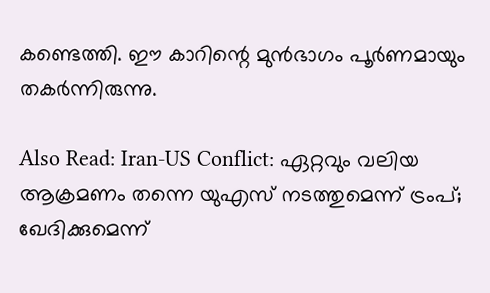കണ്ടെത്തി. ഈ കാറിന്റെ മുന്‍ഭാഗം പൂര്‍ണമായും തകര്‍ന്നിരുന്നു.

Also Read: Iran-US Conflict: ഏറ്റവും വലിയ ആക്രമണം തന്നെ യുഎസ് നടത്തുമെന്ന് ട്രംപ്; ഖേദിക്കുമെന്ന്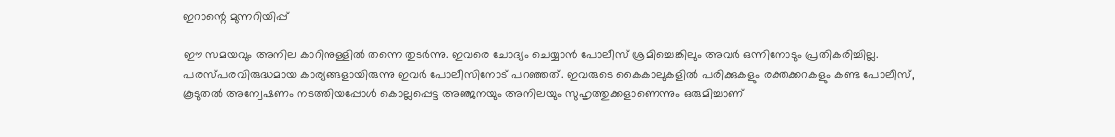ഇറാന്റെ മുന്നറിയിപ്പ്‌

ഈ സമയവും അനില കാറിനുള്ളില്‍ തന്നെ തുടര്‍ന്നു. ഇവരെ ചോദ്യം ചെയ്യാന്‍ പോലീസ് ശ്രമിച്ചെങ്കിലും അവര്‍ ഒന്നിനോടും പ്രതികരിച്ചില്ല. പരസ്പരവിരുദ്ധമായ കാര്യങ്ങളായിരുന്നു ഇവര്‍ പോലീസിനോട് പറഞ്ഞത്. ഇവരുടെ കൈകാലുകളില്‍ പരിക്കുകളും രക്തക്കറകളും കണ്ട പോലീസ്, കൂടുതല്‍ അന്വേഷണം നടത്തിയപ്പോള്‍ കൊല്ലപ്പെട്ട അഞ്ജനയും അനിലയും സുഹൃത്തുക്കളാണെന്നും ഒരുമിച്ചാണ്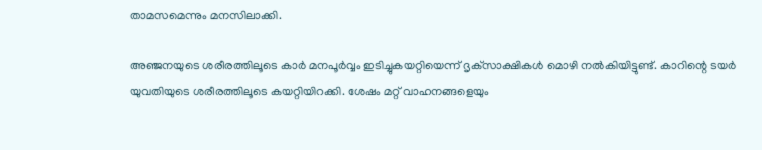താമസമെന്നും മനസിലാക്കി.

അഞ്ജനയുടെ ശരീരത്തിലൂടെ കാര്‍ മനപൂര്‍വ്വം ഇടിച്ചുകയറ്റിയെന്ന് ദൃക്‌സാക്ഷികള്‍ മൊഴി നല്‍കിയിട്ടുണ്ട്. കാറിന്റെ ടയര്‍ യുവതിയുടെ ശരീരത്തിലൂടെ കയറ്റിയിറക്കി. ശേഷം മറ്റ് വാഹനങ്ങളെയും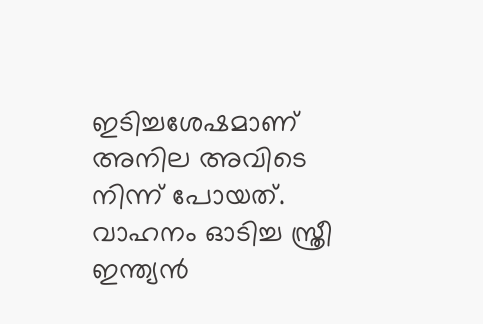ഇടിച്ചശേഷമാണ് അനില അവിടെ നിന്ന് പോയത്. വാഹനം ഓടിച്ച സ്ത്രീ ഇന്ത്യന്‍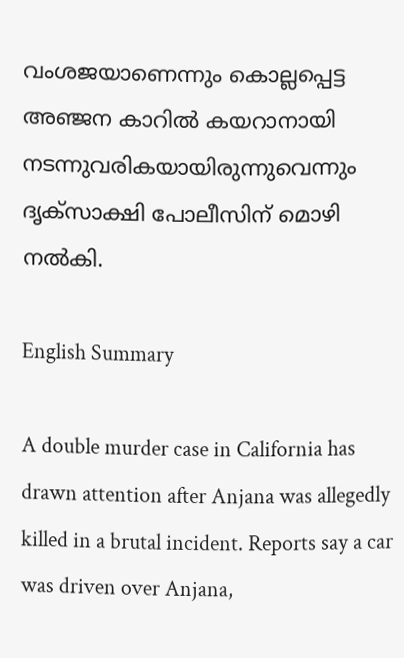വംശജയാണെന്നും കൊല്ലപ്പെട്ട അഞ്ജന കാറില്‍ കയറാനായി നടന്നുവരികയായിരുന്നുവെന്നും ദൃക്‌സാക്ഷി പോലീസിന് മൊഴി നല്‍കി.

English Summary

A double murder case in California has drawn attention after Anjana was allegedly killed in a brutal incident. Reports say a car was driven over Anjana,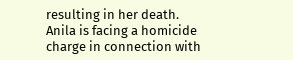resulting in her death. Anila is facing a homicide charge in connection with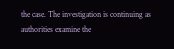the case. The investigation is continuing as authorities examine the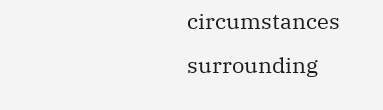circumstances surrounding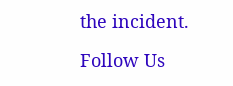the incident.

Follow Us